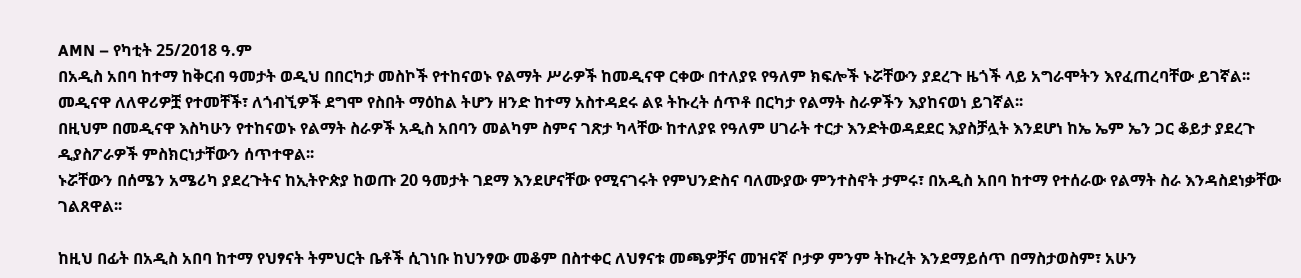AMN – የካቲት 25/2018 ዓ.ም
በአዲስ አበባ ከተማ ከቅርብ ዓመታት ወዲህ በበርካታ መስኮች የተከናወኑ የልማት ሥራዎች ከመዲናዋ ርቀው በተለያዩ የዓለም ክፍሎች ኑሯቸውን ያደረጉ ዜጎች ላይ አግራሞትን እየፈጠረባቸው ይገኛል፡፡
መዲናዋ ለለዋሪዎቿ የተመቸች፣ ለጎብኚዎች ደግሞ የስበት ማዕከል ትሆን ዘንድ ከተማ አስተዳደሩ ልዩ ትኩረት ሰጥቶ በርካታ የልማት ስራዎችን እያከናወነ ይገኛል፡፡
በዚህም በመዲናዋ እስካሁን የተከናወኑ የልማት ስራዎች አዲስ አበባን መልካም ስምና ገጽታ ካላቸው ከተለያዩ የዓለም ሀገራት ተርታ እንድትወዳደደር እያስቻሏት እንደሆነ ከኤ ኤም ኤን ጋር ቆይታ ያደረጉ ዲያስፖራዎች ምስክርነታቸውን ሰጥተዋል፡፡
ኑሯቸውን በሰሜን አሜሪካ ያደረጉትና ከኢትዮጵያ ከወጡ 20 ዓመታት ገደማ እንደሆናቸው የሚናገሩት የምህንድስና ባለሙያው ምንተስኖት ታምሩ፣ በአዲስ አበባ ከተማ የተሰራው የልማት ስራ እንዳስደነቃቸው ገልጸዋል፡፡

ከዚህ በፊት በአዲስ አበባ ከተማ የህፃናት ትምህርት ቤቶች ሲገነቡ ከህንፃው መቆም በስተቀር ለህፃናቱ መጫዎቻና መዝናኛ ቦታዎ ምንም ትኩረት እንደማይሰጥ በማስታወስም፣ አሁን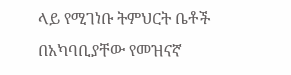ላይ የሚገነቡ ትምህርት ቤቶች በአካባቢያቸው የመዝናኛ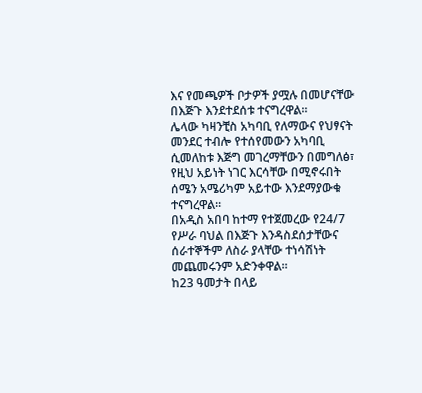እና የመጫዎች ቦታዎች ያሟሉ በመሆናቸው በእጅጉ እንደተደሰቱ ተናግረዋል፡፡
ሌላው ካዛንቺስ አካባቢ የለማውና የህፃናት መንደር ተብሎ የተሰየመውን አካባቢ ሲመለከቱ እጅግ መገረማቸውን በመግለፅ፣ የዚህ አይነት ነገር እርሳቸው በሚኖሩበት ሰሜን አሜሪካም አይተው እንደማያውቁ ተናግረዋል፡፡
በአዲስ አበባ ከተማ የተጀመረው የ24/7 የሥራ ባህል በእጅጉ እንዳስደሰታቸውና ሰራተኞችም ለስራ ያላቸው ተነሳሽነት መጨመሩንም አድንቀዋል፡፡
ከ23 ዓመታት በላይ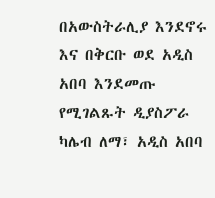በአውስትራሊያ እንደኖሩ እና በቅርቡ ወደ አዲስ አበባ እንደመጡ የሚገልጹት ዲያስፖራ ካሌብ ለማ፣ አዲስ አበባ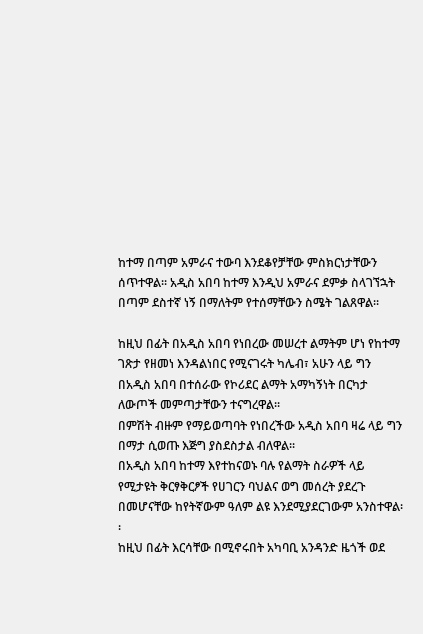ከተማ በጣም አምራና ተውባ እንደቆየቻቸው ምስክርነታቸውን ሰጥተዋል፡፡ አዲስ አበባ ከተማ እንዲህ አምራና ደምቃ ስላገኘኋት በጣም ደስተኛ ነኝ በማለትም የተሰማቸውን ስሜት ገልጸዋል፡፡

ከዚህ በፊት በአዲስ አበባ የነበረው መሠረተ ልማትም ሆነ የከተማ ገጽታ የዘመነ እንዳልነበር የሚናገሩት ካሌብ፣ አሁን ላይ ግን በአዲስ አበባ በተሰራው የኮሪደር ልማት አማካኝነት በርካታ ለውጦች መምጣታቸውን ተናግረዋል፡፡
በምሽት ብዙም የማይወጣባት የነበረችው አዲስ አበባ ዛሬ ላይ ግን በማታ ሲወጡ እጅግ ያስደስታል ብለዋል፡፡
በአዲስ አበባ ከተማ እየተከናወኑ ባሉ የልማት ስራዎች ላይ የሚታዩት ቅርፃቅርፆች የሀገርን ባህልና ወግ መሰረት ያደረጉ በመሆናቸው ከየትኛውም ዓለም ልዩ እንደሚያደርገውም አንስተዋል፡፡
ከዚህ በፊት እርሳቸው በሚኖሩበት አካባቢ አንዳንድ ዜጎች ወደ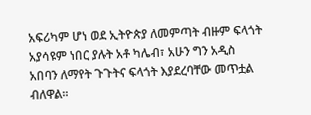አፍሪካም ሆነ ወደ ኢትዮጵያ ለመምጣት ብዙም ፍላጎት አያሳዩም ነበር ያሉት አቶ ካሌብ፣ አሁን ግን አዲስ አበባን ለማየት ጉጉትና ፍላጎት እያደረባቸው መጥቷል ብለዋል፡፡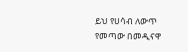ይህ የሀሳብ ለውጥ የመጣው በመዲናዋ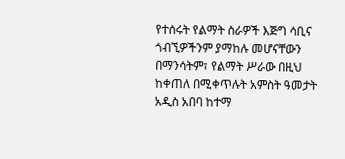የተሰሩት የልማት ስራዎች እጅግ ሳቢና ጎብኚዎችንም ያማከሉ መሆናቸውን በማንሳትም፣ የልማት ሥራው በዚህ ከቀጠለ በሚቀጥሉት አምስት ዓመታት አዲስ አበባ ከተማ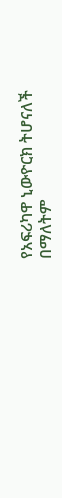የአፍሪካዋ ኒውዮርክ ትሆናለች በማለትም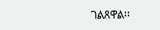ገልጸዋል፡፡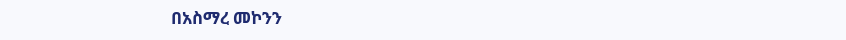በአስማረ መኮንን